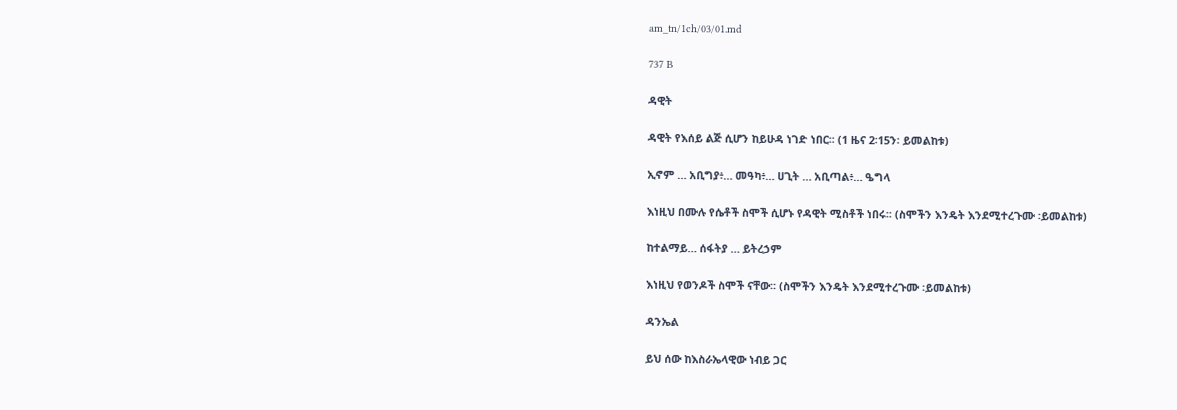am_tn/1ch/03/01.md

737 B

ዳዊት

ዳዊት የእሰይ ልጅ ሲሆን ከይሁዳ ነገድ ነበር፡፡ (1 ዜና 2፡15ን፡ ይመልከቱ)

ኢኖም … አቢግያ፥… መዓካ፥… ሀጊት … አቢጣል፥… ዔግላ

እነዚህ በሙሉ የሴቶች ስሞች ሲሆኑ የዳዊት ሚስቶች ነበሩ፡፡ (ስሞችን እንዴት እንደሚተረጉሙ ፡ይመልከቱ)

ከተልማይ… ሰፋትያ … ይትረኃም

እነዚህ የወንዶች ስሞች ናቸው፡፡ (ስሞችን እንዴት እንደሚተረጉሙ ፡ይመልከቱ)

ዳንኤል

ይህ ሰው ከእስራኤላዊው ነብይ ጋር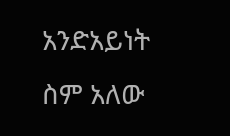አንድአይነት ስም አለው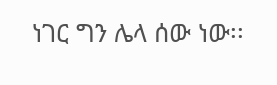ነገር ግን ሌላ ሰው ነው፡፡